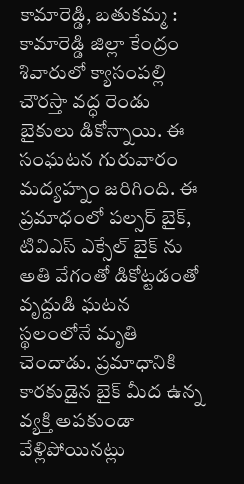కామారెడ్డి, బతుకమ్మ :
కామారెడ్డి జిల్లా కేంద్రం శివారులో క్యాసంపల్లి చౌరస్తా వద్ధ రెండు బైకులు డికోన్నాయి. ఈ సంఘటన గురువారం మద్యహ్నం జరిగింది. ఈ ప్రమాధంలో పల్సర్ బైక్, టివిఎస్ ఎక్సేల్ బైక్ ను అతి వేగంతో డికోట్టడంతో వృద్దుడి ఘటన స్థలంలోనే మృతి చెందాడు. ప్రమాధానికి కారకుడైన బైక్ మీద ఉన్న వ్యక్తి అపకుండా వేళ్లిపోయినట్లు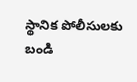స్థానిక పోలీసులకు బండి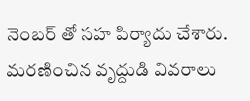నెంబర్ తో సహ పిర్యాదు చేశారు. మరణించిన వృద్దుడి వివరాలు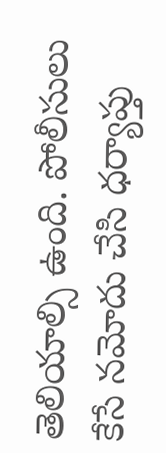తెలియాల్సి ఉంది. పోలీసులు కేసే నమోదు చేసి ధర్యాప్తు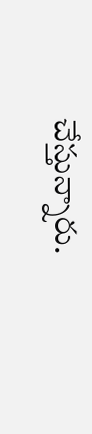చేస్తున్నారు.